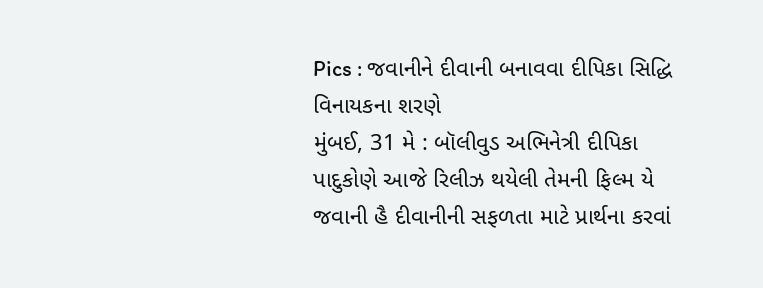Pics : જવાનીને દીવાની બનાવવા દીપિકા સિદ્ધિ વિનાયકના શરણે
મુંબઈ, 31 મે : બૉલીવુડ અભિનેત્રી દીપિકા પાદુકોણે આજે રિલીઝ થયેલી તેમની ફિલ્મ યે જવાની હૈ દીવાનીની સફળતા માટે પ્રાર્થના કરવાં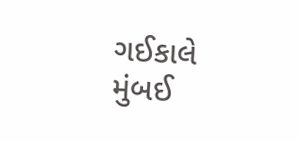ગઈકાલે મુંબઈ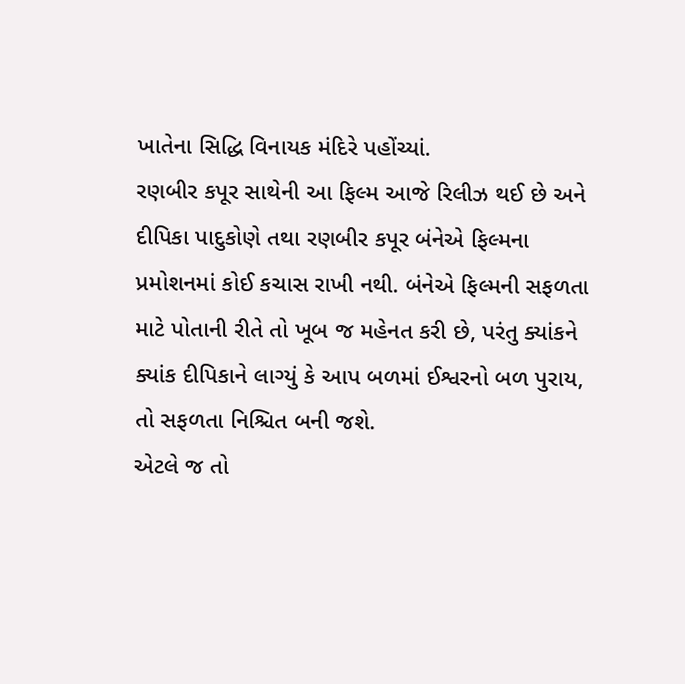ખાતેના સિદ્ધિ વિનાયક મંદિરે પહોંચ્યાં.
રણબીર કપૂર સાથેની આ ફિલ્મ આજે રિલીઝ થઈ છે અને દીપિકા પાદુકોણે તથા રણબીર કપૂર બંનેએ ફિલ્મના પ્રમોશનમાં કોઈ કચાસ રાખી નથી. બંનેએ ફિલ્મની સફળતા માટે પોતાની રીતે તો ખૂબ જ મહેનત કરી છે, પરંતુ ક્યાંકને ક્યાંક દીપિકાને લાગ્યું કે આપ બળમાં ઈશ્વરનો બળ પુરાય, તો સફળતા નિશ્ચિત બની જશે.
એટલે જ તો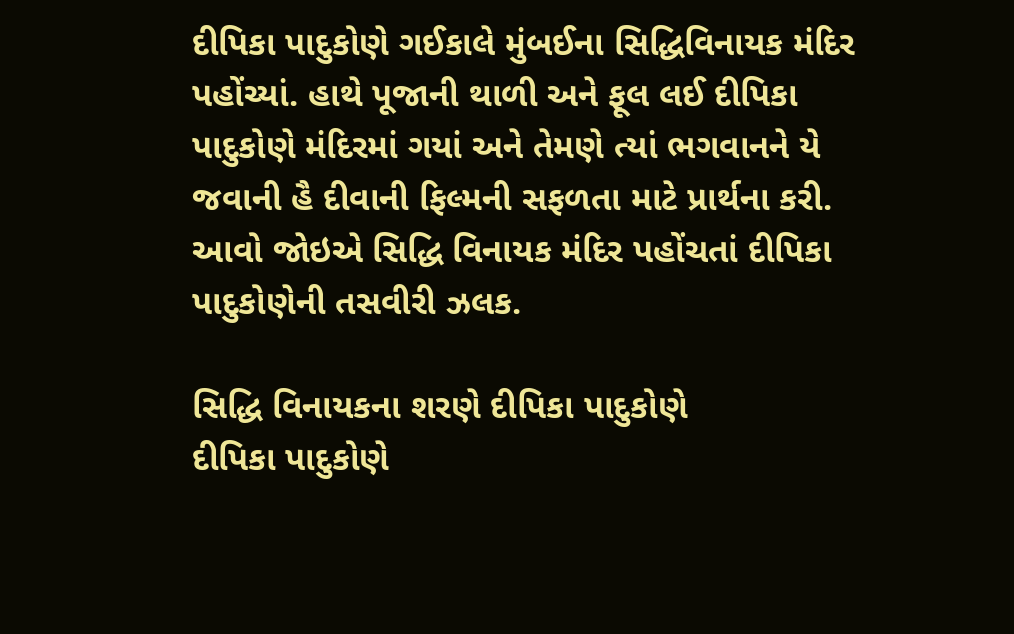દીપિકા પાદુકોણે ગઈકાલે મુંબઈના સિદ્ધિવિનાયક મંદિર પહોંચ્યાં. હાથે પૂજાની થાળી અને ફૂલ લઈ દીપિકા પાદુકોણે મંદિરમાં ગયાં અને તેમણે ત્યાં ભગવાનને યે જવાની હૈ દીવાની ફિલ્મની સફળતા માટે પ્રાર્થના કરી.
આવો જોઇએ સિદ્ધિ વિનાયક મંદિર પહોંચતાં દીપિકા પાદુકોણેની તસવીરી ઝલક.

સિદ્ધિ વિનાયકના શરણે દીપિકા પાદુકોણે
દીપિકા પાદુકોણે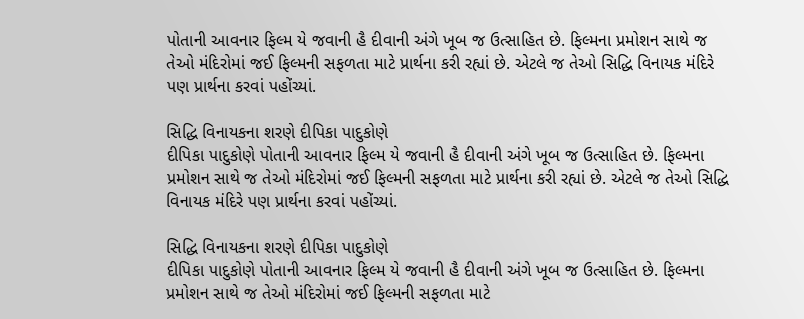પોતાની આવનાર ફિલ્મ યે જવાની હૈ દીવાની અંગે ખૂબ જ ઉત્સાહિત છે. ફિલ્મના પ્રમોશન સાથે જ તેઓ મંદિરોમાં જઈ ફિલ્મની સફળતા માટે પ્રાર્થના કરી રહ્યાં છે. એટલે જ તેઓ સિદ્ધિ વિનાયક મંદિરે પણ પ્રાર્થના કરવાં પહોંચ્યાં.

સિદ્ધિ વિનાયકના શરણે દીપિકા પાદુકોણે
દીપિકા પાદુકોણે પોતાની આવનાર ફિલ્મ યે જવાની હૈ દીવાની અંગે ખૂબ જ ઉત્સાહિત છે. ફિલ્મના પ્રમોશન સાથે જ તેઓ મંદિરોમાં જઈ ફિલ્મની સફળતા માટે પ્રાર્થના કરી રહ્યાં છે. એટલે જ તેઓ સિદ્ધિ વિનાયક મંદિરે પણ પ્રાર્થના કરવાં પહોંચ્યાં.

સિદ્ધિ વિનાયકના શરણે દીપિકા પાદુકોણે
દીપિકા પાદુકોણે પોતાની આવનાર ફિલ્મ યે જવાની હૈ દીવાની અંગે ખૂબ જ ઉત્સાહિત છે. ફિલ્મના પ્રમોશન સાથે જ તેઓ મંદિરોમાં જઈ ફિલ્મની સફળતા માટે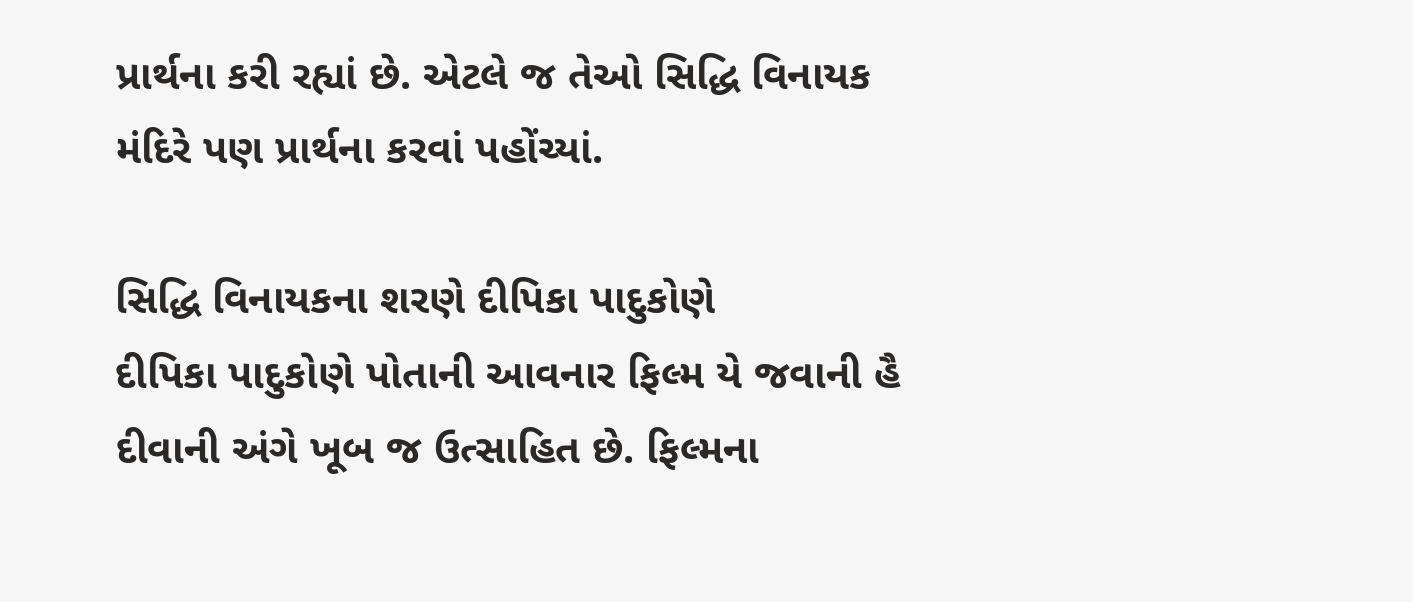પ્રાર્થના કરી રહ્યાં છે. એટલે જ તેઓ સિદ્ધિ વિનાયક મંદિરે પણ પ્રાર્થના કરવાં પહોંચ્યાં.

સિદ્ધિ વિનાયકના શરણે દીપિકા પાદુકોણે
દીપિકા પાદુકોણે પોતાની આવનાર ફિલ્મ યે જવાની હૈ દીવાની અંગે ખૂબ જ ઉત્સાહિત છે. ફિલ્મના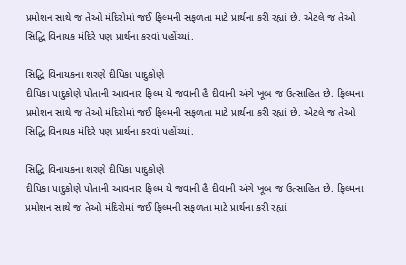પ્રમોશન સાથે જ તેઓ મંદિરોમાં જઈ ફિલ્મની સફળતા માટે પ્રાર્થના કરી રહ્યાં છે. એટલે જ તેઓ સિદ્ધિ વિનાયક મંદિરે પણ પ્રાર્થના કરવાં પહોંચ્યાં.

સિદ્ધિ વિનાયકના શરણે દીપિકા પાદુકોણે
દીપિકા પાદુકોણે પોતાની આવનાર ફિલ્મ યે જવાની હૈ દીવાની અંગે ખૂબ જ ઉત્સાહિત છે. ફિલ્મના પ્રમોશન સાથે જ તેઓ મંદિરોમાં જઈ ફિલ્મની સફળતા માટે પ્રાર્થના કરી રહ્યાં છે. એટલે જ તેઓ સિદ્ધિ વિનાયક મંદિરે પણ પ્રાર્થના કરવાં પહોંચ્યાં.

સિદ્ધિ વિનાયકના શરણે દીપિકા પાદુકોણે
દીપિકા પાદુકોણે પોતાની આવનાર ફિલ્મ યે જવાની હૈ દીવાની અંગે ખૂબ જ ઉત્સાહિત છે. ફિલ્મના પ્રમોશન સાથે જ તેઓ મંદિરોમાં જઈ ફિલ્મની સફળતા માટે પ્રાર્થના કરી રહ્યાં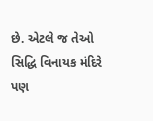છે. એટલે જ તેઓ સિદ્ધિ વિનાયક મંદિરે પણ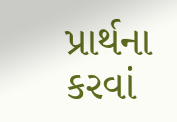પ્રાર્થના કરવાં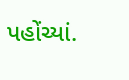પહોંચ્યાં.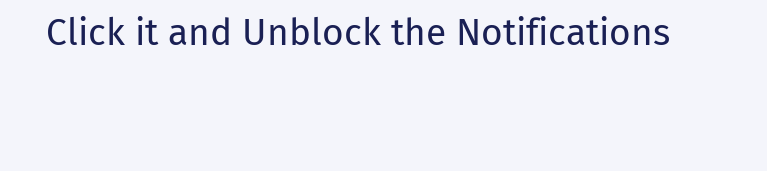Click it and Unblock the Notifications